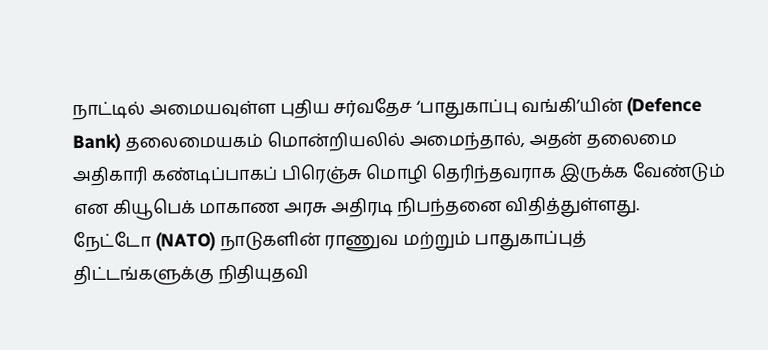நாட்டில் அமையவுள்ள புதிய சர்வதேச ‘பாதுகாப்பு வங்கி’யின் (Defence Bank) தலைமையகம் மொன்றியலில் அமைந்தால், அதன் தலைமை அதிகாரி கண்டிப்பாகப் பிரெஞ்சு மொழி தெரிந்தவராக இருக்க வேண்டும் என கியூபெக் மாகாண அரசு அதிரடி நிபந்தனை விதித்துள்ளது.
நேட்டோ (NATO) நாடுகளின் ராணுவ மற்றும் பாதுகாப்புத் திட்டங்களுக்கு நிதியுதவி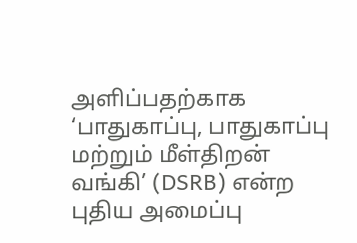அளிப்பதற்காக ‘பாதுகாப்பு, பாதுகாப்பு மற்றும் மீள்திறன் வங்கி’ (DSRB) என்ற புதிய அமைப்பு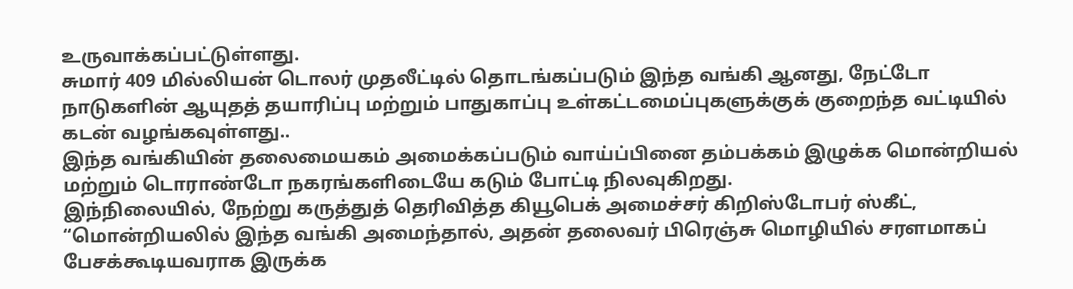உருவாக்கப்பட்டுள்ளது.
சுமார் 409 மில்லியன் டொலர் முதலீட்டில் தொடங்கப்படும் இந்த வங்கி ஆனது, நேட்டோ நாடுகளின் ஆயுதத் தயாரிப்பு மற்றும் பாதுகாப்பு உள்கட்டமைப்புகளுக்குக் குறைந்த வட்டியில் கடன் வழங்கவுள்ளது..
இந்த வங்கியின் தலைமையகம் அமைக்கப்படும் வாய்ப்பினை தம்பக்கம் இழுக்க மொன்றியல் மற்றும் டொராண்டோ நகரங்களிடையே கடும் போட்டி நிலவுகிறது.
இந்நிலையில், நேற்று கருத்துத் தெரிவித்த கியூபெக் அமைச்சர் கிறிஸ்டோபர் ஸ்கீட், “மொன்றியலில் இந்த வங்கி அமைந்தால், அதன் தலைவர் பிரெஞ்சு மொழியில் சரளமாகப் பேசக்கூடியவராக இருக்க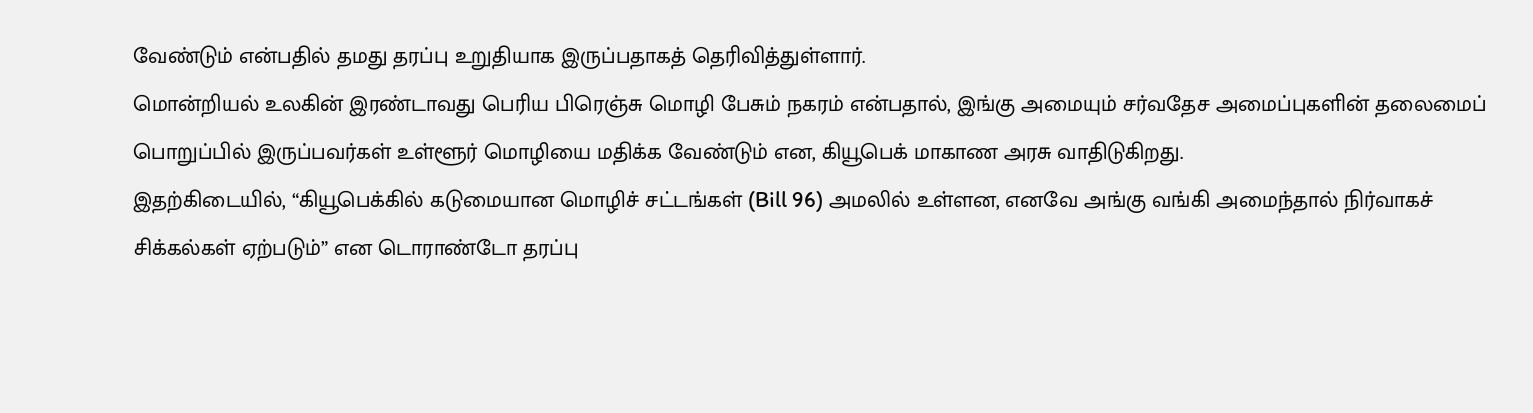வேண்டும் என்பதில் தமது தரப்பு உறுதியாக இருப்பதாகத் தெரிவித்துள்ளார்.
மொன்றியல் உலகின் இரண்டாவது பெரிய பிரெஞ்சு மொழி பேசும் நகரம் என்பதால், இங்கு அமையும் சர்வதேச அமைப்புகளின் தலைமைப் பொறுப்பில் இருப்பவர்கள் உள்ளூர் மொழியை மதிக்க வேண்டும் என, கியூபெக் மாகாண அரசு வாதிடுகிறது.
இதற்கிடையில், “கியூபெக்கில் கடுமையான மொழிச் சட்டங்கள் (Bill 96) அமலில் உள்ளன, எனவே அங்கு வங்கி அமைந்தால் நிர்வாகச் சிக்கல்கள் ஏற்படும்” என டொராண்டோ தரப்பு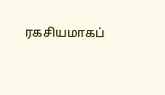ரகசியமாகப்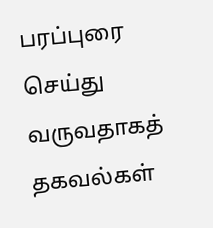பரப்புரை செய்து வருவதாகத் தகவல்கள்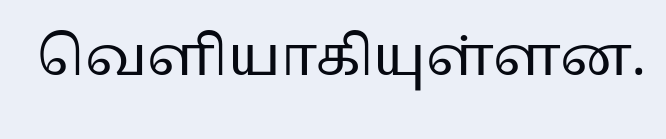வெளியாகியுள்ளன.